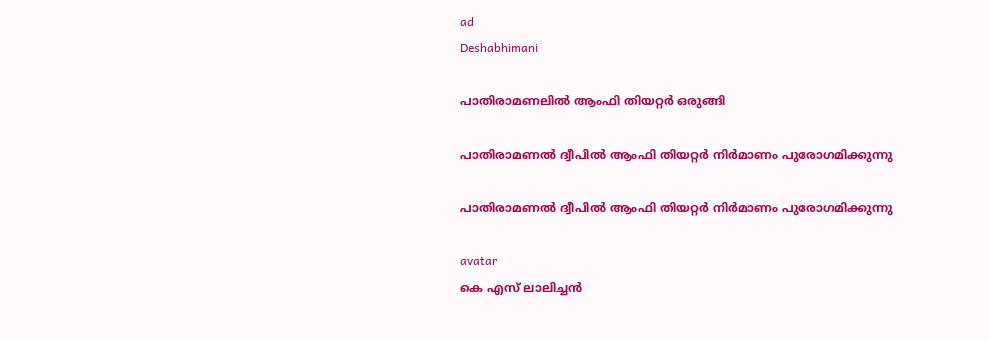ad
Deshabhimani

പാതിരാമണലിൽ ആംഫി തിയറ്റർ ഒരുങ്ങി

പാതിരാമണൽ ദ്വീപിൽ ആംഫി തിയറ്റർ നിർമാണം പുരോഗമിക്കുന്നു

പാതിരാമണൽ ദ്വീപിൽ ആംഫി തിയറ്റർ നിർമാണം പുരോഗമിക്കുന്നു

avatar
കെ എസ്‌ ലാലിച്ചൻ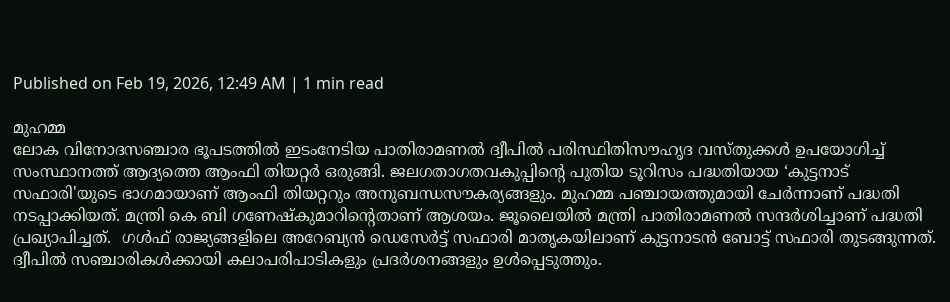Published on Feb 19, 2026, 12:49 AM | 1 min read

മുഹമ്മ
ലോക വിനോദസഞ്ചാര ഭൂപടത്തിൽ ഇടംനേടിയ പാതിരാമണൽ ദ്വീപിൽ പരിസ്ഥിതിസൗഹൃദ വസ്‌തുക്കൾ ഉപയോഗിച്ച്‌ സംസ്ഥാനത്ത് ആദ്യത്തെ ആംഫി തിയറ്റർ ഒരുങ്ങി. ജലഗതാഗതവകുപ്പിന്റെ പുതിയ ടൂറിസം പദ്ധതിയായ ‘കുട്ടനാട് സഫാരി'യുടെ ഭാഗമായാണ് ആംഫി തിയറ്ററും അനുബന്ധസൗകര്യങ്ങളും. മുഹമ്മ പഞ്ചായത്തുമായി ചേർന്നാണ് പദ്ധതി നടപ്പാക്കിയത്. മന്ത്രി കെ ബി ഗണേഷ്‌കുമാറിന്റെതാണ് ആശയം. ജൂലൈയിൽ മന്ത്രി പാതിരാമണൽ സന്ദർശിച്ചാണ് പദ്ധതി പ്രഖ്യാപിച്ചത്.  ഗൾഫ്‌ രാജ്യങ്ങളിലെ അറേബ്യൻ ഡെസേർട്ട്‌ സഫാരി മാതൃകയിലാണ് കുട്ടനാടൻ ബോട്ട്‌ സഫാരി തുടങ്ങുന്നത്. ദ്വീപിൽ സഞ്ചാരികൾക്കായി കലാപരിപാടികളും പ്രദർശനങ്ങളും ഉൾപ്പെടുത്തും.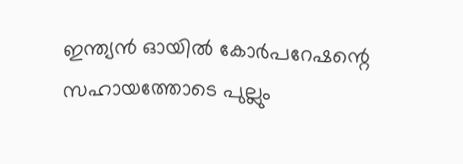ഇന്ത്യൻ ഓയിൽ കോർപറേഷന്റെ സഹായത്തോടെ പുല്ലും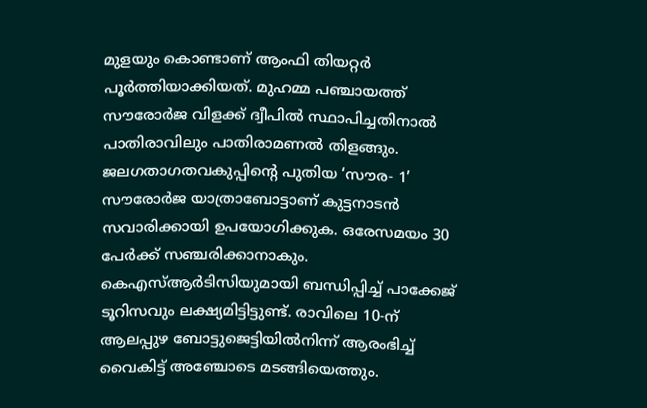മുളയും കൊണ്ടാണ് ആംഫി തിയറ്റർ പൂർത്തിയാക്കിയത്. മുഹമ്മ പഞ്ചായത്ത്‌ സൗരോർജ വിളക്ക് ദ്വീപിൽ സ്ഥാപിച്ചതിനാൽ പാതിരാവിലും പാതിരാമണൽ തിളങ്ങും.  ജലഗതാഗതവകുപ്പിന്റെ പുതിയ ‘സൗര- 1’ സൗരോർജ യാത്രാബോട്ടാണ് കുട്ടനാടൻ സവാരിക്കായി ഉപയോഗിക്കുക. ഒരേസമയം 30 പേർക്ക് സഞ്ചരിക്കാനാകും. കെഎസ്ആർടിസിയുമായി ബന്ധിപ്പിച്ച് പാക്കേജ് ടൂറിസവും ലക്ഷ്യമിട്ടിട്ടുണ്ട്. രാവിലെ 10-ന് ആലപ്പുഴ ബോട്ടുജെട്ടിയിൽനിന്ന്‌ ആരംഭിച്ച്‌ വൈകിട്ട് അഞ്ചോടെ മടങ്ങിയെത്തും.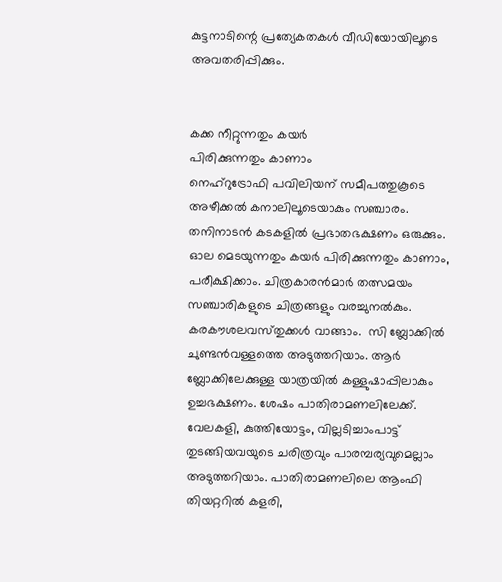കുട്ടനാടിന്റെ പ്രത്യേകതകൾ വീഡിയോയിലൂടെ അവതരിപ്പിക്കും.


കക്ക നീറ്റുന്നതും കയർ
പിരിക്കുന്നതും കാണാം
നെഹ്റുട്രോഫി പവിലിയന് സമീപത്തുകൂടെ അഴീക്കൽ കനാലിലൂടെയാകും സഞ്ചാരം. തനിനാടൻ കടകളിൽ പ്രഭാതഭക്ഷണം ഒരുക്കും. ഓല മെടയുന്നതും കയർ പിരിക്കുന്നതും കാണാം, പരീക്ഷിക്കാം. ചിത്രകാരൻമാർ തത്സമയം സഞ്ചാരികളുടെ ചിത്രങ്ങളും വരച്ചുനൽകും. കരകൗശലവസ്‌തുക്കൾ വാങ്ങാം.  സി ബ്ലോക്കിൽ ചുണ്ടൻവള്ളത്തെ അടുത്തറിയാം. ആർ ബ്ലോക്കിലേക്കുള്ള യാത്രയിൽ കള്ളുഷാപ്പിലാകും ഉച്ചഭക്ഷണം. ശേഷം പാതിരാമണലിലേക്ക്. വേലകളി, കുത്തിയോട്ടം, വില്ലടിച്ചാംപാട്ട് തുടങ്ങിയവയുടെ ചരിത്രവും പാരമ്പര്യവുമെല്ലാം അടുത്തറിയാം. പാതിരാമണലിലെ ആംഫി തിയറ്ററിൽ കളരി,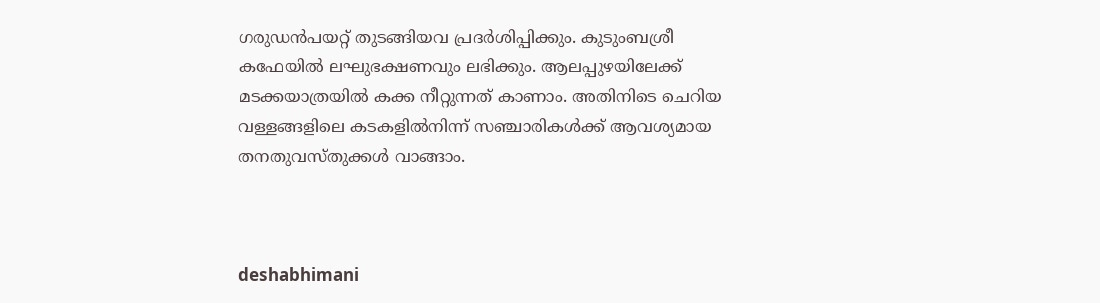ഗരുഡൻപയറ്റ് തുടങ്ങിയവ പ്രദർശിപ്പിക്കും. കുടുംബശ്രീ കഫേയിൽ ലഘുഭക്ഷണവും ലഭിക്കും. ആലപ്പുഴയിലേക്ക്‌ മടക്കയാത്രയിൽ കക്ക നീറ്റുന്നത് കാണാം. അതിനിടെ ചെറിയ വള്ളങ്ങളിലെ കടകളിൽനിന്ന് സഞ്ചാരികൾക്ക് ആവശ്യമായ തനതുവസ്‌തുക്കൾ വാങ്ങാം.



deshabhimani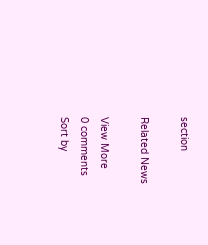section

Related News

View More
0 comments
Sort by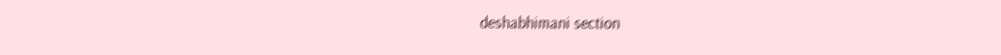deshabhimani section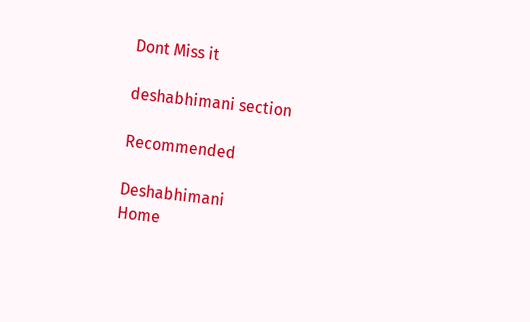Dont Miss it

deshabhimani section

Recommended

Deshabhimani
Home